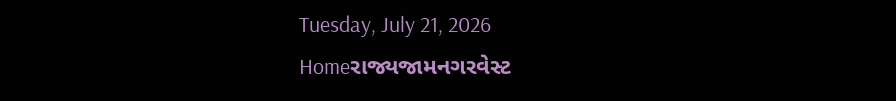Tuesday, July 21, 2026
Homeરાજ્યજામનગરવેસ્ટ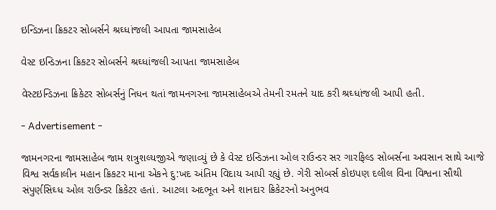ઇન્ડિઝના ક્રિકટર સોબર્સને શ્રઘ્ધાંજલી આપતા જામસાહેબ

વેસ્ટ ઇન્ડિઝના ક્રિકટર સોબર્સને શ્રઘ્ધાંજલી આપતા જામસાહેબ

વેસ્ટઇન્ડિઝના ક્રિકેટર સોબર્સનું નિધન થતાં જામનગરના જામસાહેબએ તેમની રમતને યાદ કરી શ્રઘ્ધાંજલી આપી હતી.

- Advertisement -

જામનગરના જામસાહેબ જામ શત્રુશલ્યજીએ જણાવ્યું છે કે વેસ્ટ ઇન્ડિઝના ઓલ રાઉન્ડર સર ગારફિલ્ડ સોબર્સના અવસાન સાથે આજે વિશ્વ સર્વકાલીન મહાન ક્રિકટર માના એકને દુ:ખદ અંતિમ વિદાય આપી રહ્યું છે. ગેરી સોબર્સ કોઇપણ દલીલ વિના વિશ્વના સૌથી સંપુર્ણસિઘ્ધ ઓલ રાઉન્ડર ક્રિકેટર હતાં. આટલા અદભૂત અને શાનદાર ક્રિકેટરનો અનુભવ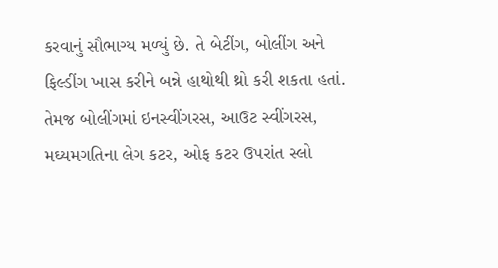કરવાનું સૌભાગ્ય મળ્યું છે. તે બેટીંગ, બોલીંગ અને ફિલ્ડીંગ ખાસ કરીને બન્ને હાથોથી થ્રો કરી શકતા હતાં. તેમજ બોલીંગમાં ઇનસ્વીંગરસ, આઉટ સ્વીંગરસ, મઘ્યમગતિના લેગ કટર, ઓફ કટર ઉપરાંત સ્લો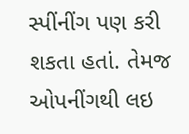સ્પીંનીંગ પણ કરી શકતા હતાં. તેમજ ઓપનીંગથી લઇ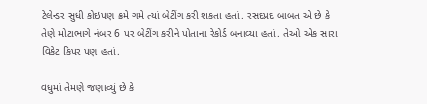ટેલેન્ડર સુધી કોઇપણ ક્રમે ગમે ત્યાં બેટીંગ કરી શકતા હતાં. રસદપ્રદ બાબત એ છે કે તેણે મોટાભાગે નંબર 6 પર બેટીંગ કરીને પોતાના રેકોર્ડ બનાવ્યા હતાં. તેઓ એક સારા વિકેટ કિપર પણ હતાં.

વધુમાં તેમણે જણાવ્યું છે કે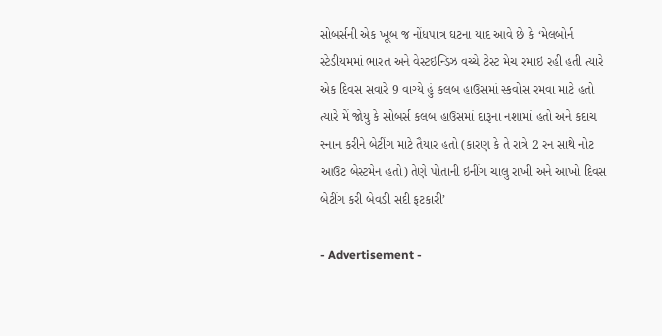સોબર્સની એક ખૂબ જ નોંધપાત્ર ઘટના યાદ આવે છે કે ‘મેલબોર્ન સ્ટેડીયમમાં ભારત અને વેસ્ટઇન્ડિઝ વચ્ચે ટેસ્ટ મેચ રમાઇ રહી હતી ત્યારે એક દિવસ સવારે 9 વાગ્યે હું કલબ હાઉસમાં સ્કવોસ રમવા માટે હતો ત્યારે મેં જોયુ કે સોબર્સ કલબ હાઉસમાં દારૂના નશામાં હતો અને કદાચ સ્નાન કરીને બેટીંગ માટે તૈયાર હતો (કારણ કે તે રાત્રે 2 રન સાથે નોટ આઉટ બેસ્ટમેન હતો) તેણે પોતાની ઇનીંગ ચાલુ રાખી અને આખો દિવસ બેટીંગ કરી બેવડી સદી ફટકારી’

- Advertisement -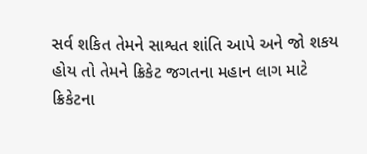સર્વ શકિત તેમને સાશ્વત શાંતિ આપે અને જો શકય હોય તો તેમને ક્રિકેટ જગતના મહાન લાગ માટે ક્રિકેટના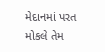મેદાનમાં પરત મોકલે તેમ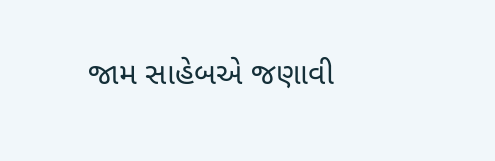જામ સાહેબએ જણાવી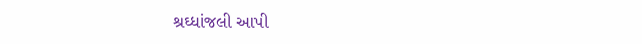શ્રઘ્ધાંજલી આપી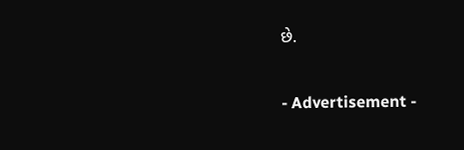છે.

- Advertisement -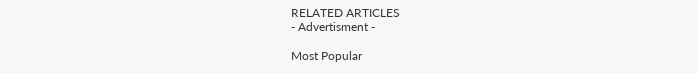RELATED ARTICLES
- Advertisment -

Most Popular